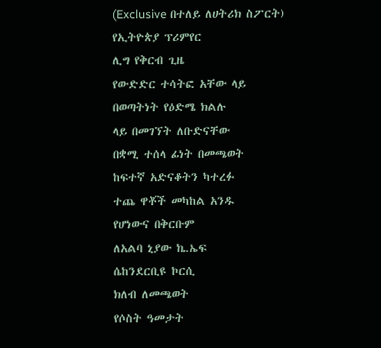(Exclusive በተለይ ለሀትሪክ ስፖርት)
የኢትዮጵያ ፕሪምየር
ሊግ የቅርብ ጊዜ
የውድድር ተሳትፎ አቸው ላይ
በወጣትነት የዕድሜ ክልሉ
ላይ በመገኘት ለቡድናቸው
በቋሚ ተሰላ ፊነት በመጫወት
ከፍተኛ አድናቆትን ካተረፉ
ተጨ ዋቾች መካከል አንዱ
የሆነውና በቅርቡም
ለአልባ ኒያው ኬ.ኤፍ
ሴከንደርቢዩ ኮርሲ
ክለብ ለመጫወት
የሶስት ዓመታት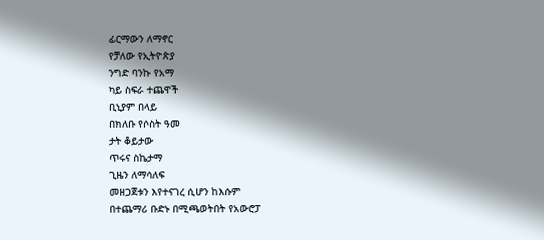ፊርማውን ለማኖር
የቻለው የኢትዮጵያ
ንግድ ባንኩ የአማ
ካይ ስፍራ ተጨዋች
ቢኒያም በላይ
በክለቡ የሶስት ዓመ
ታት ቆይታው
ጥሩና ስኬታማ
ጊዜን ለማሳለፍ
መዘጋጀቱን እየተናገረ ሲሆን ከእሱም
በተጨማሪ ቡድኑ በሚጫወትበት የአውሮፓ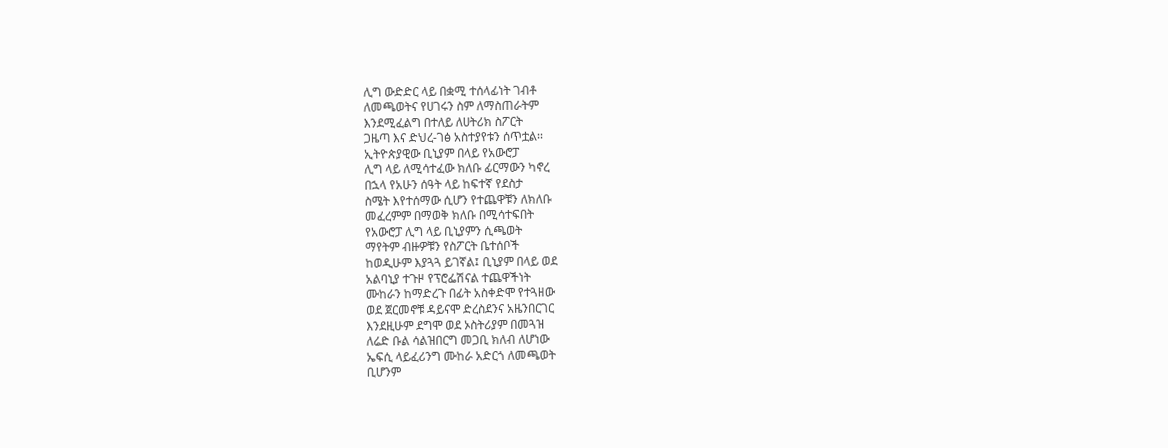ሊግ ውድድር ላይ በቋሚ ተሰላፊነት ገብቶ
ለመጫወትና የሀገሩን ስም ለማስጠራትም
እንደሚፈልግ በተለይ ለሀትሪክ ስፖርት
ጋዜጣ እና ድህረ-ገፅ አስተያየቱን ሰጥቷል፡፡
ኢትዮጵያዊው ቢኒያም በላይ የአውሮፓ
ሊግ ላይ ለሚሳተፈው ክለቡ ፊርማውን ካኖረ
በኋላ የአሁን ሰዓት ላይ ከፍተኛ የደስታ
ስሜት እየተሰማው ሲሆን የተጨዋቹን ለክለቡ
መፈረምም በማወቅ ክለቡ በሚሳተፍበት
የአውሮፓ ሊግ ላይ ቢኒያምን ሲጫወት
ማየትም ብዙዎቹን የስፖርት ቤተሰቦች
ከወዲሁም እያጓጓ ይገኛል፤ ቢኒያም በላይ ወደ
አልባኒያ ተጉዞ የፕሮፌሽናል ተጨዋችነት
ሙከራን ከማድረጉ በፊት አስቀድሞ የተጓዘው
ወደ ጀርመኖቹ ዳይናሞ ድረስደንና አዜንበርገር
እንደዚሁም ደግሞ ወደ ኦስትሪያም በመጓዝ
ለሬድ ቡል ሳልዝበርግ መጋቢ ክለብ ለሆነው
ኤፍሲ ላይፈሪንግ ሙከራ አድርጎ ለመጫወት
ቢሆንም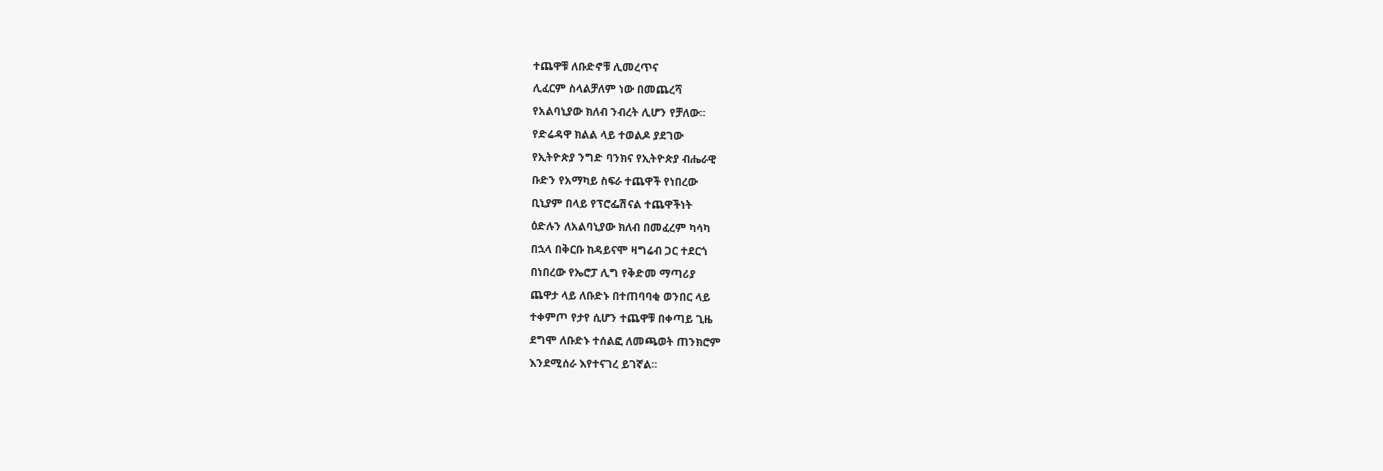ተጨዋቹ ለቡድኖቹ ሊመረጥና
ሊፈርም ስላልቻለም ነው በመጨረሻ
የአልባኒያው ክለብ ንብረት ሊሆን የቻለው፡፡
የድሬዳዋ ክልል ላይ ተወልዶ ያደገው
የኢትዮጵያ ንግድ ባንክና የኢትዮጵያ ብሔራዊ
ቡድን የአማካይ ስፍራ ተጨዋች የነበረው
ቢኒያም በላይ የፕሮፌሽናል ተጨዋችነት
ዕድሉን ለአልባኒያው ክለብ በመፈረም ካሳካ
በኋላ በቅርቡ ከዳይናሞ ዛግሬብ ጋር ተደርጎ
በነበረው የኤሮፓ ሊግ የቅድመ ማጣሪያ
ጨዋታ ላይ ለቡድኑ በተጠባባቂ ወንበር ላይ
ተቀምጦ የታየ ሲሆን ተጨዋቹ በቀጣይ ጊዜ
ደግሞ ለቡድኑ ተሰልፎ ለመጫወት ጠንክሮም
እንደሚሰራ እየተናገረ ይገኛል፡፡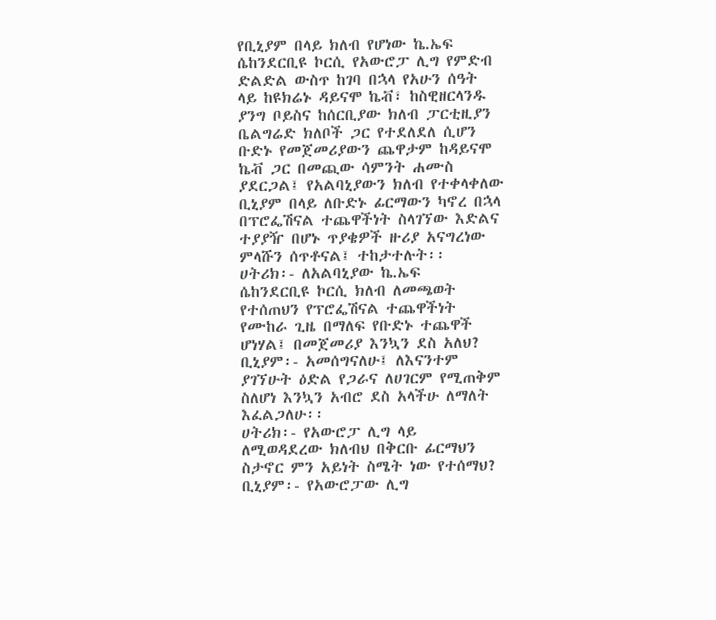የቢኒያም በላይ ክለብ የሆነው ኬ.ኤፍ
ሴከንደርቢዩ ኮርሲ የአውሮፓ ሊግ የምድብ
ድልድል ውስጥ ከገባ በኋላ የአሁን ሰዓት
ላይ ከዩክሬኑ ዳይናሞ ኬቭ፣ ከስዊዘርላንዱ
ያንግ ቦይስና ከሰርቢያው ክለብ ፓርቲዚያን
ቤልግሬድ ክለቦች ጋር የተደለደለ ሲሆን
ቡድኑ የመጀመሪያውን ጨዋታም ከዳይናሞ
ኬቭ ጋር በመጪው ሳምንት ሐሙስ
ያደርጋል፤ የአልባኒያውን ክለብ የተቀላቀለው
ቢኒያም በላይ ለቡድኑ ፊርማውን ካኖረ በኋላ
በፕሮፌሽናል ተጨዋችነት ስላገኘው እድልና
ተያያዥ በሆኑ ጥያቄዎች ዙሪያ አናግረነው
ምላሹን ሰጥቶናል፤ ተከታተሉት፡፡
ሀትሪክ፡- ለአልባኒያው ኬ.ኤፍ
ሴከንደርቢዩ ኮርሲ ክለብ ለመጫወት
የተሰጠህን የፕሮፌሽናል ተጨዋችነት
የሙከራ ጊዜ በማለፍ የቡድኑ ተጨዋች
ሆነሃል፤ በመጀመሪያ እንኳን ደስ አለህ?
ቢኒያም፡- አመሰግናለሁ፤ ለእናንተም
ያገኘሁት ዕድል የጋራና ለሀገርም የሚጠቅም
ስለሆነ እንኳን አብሮ ደስ አላችሁ ለማለት
እፈልጋለሁ፡፡
ሀትሪክ፡- የአውሮፓ ሊግ ላይ
ለሚወዳደረው ክለብህ በቅርቡ ፊርማህን
ስታኖር ምን አይነት ስሜት ነው የተሰማህ?
ቢኒያም፡- የአውሮፓው ሊግ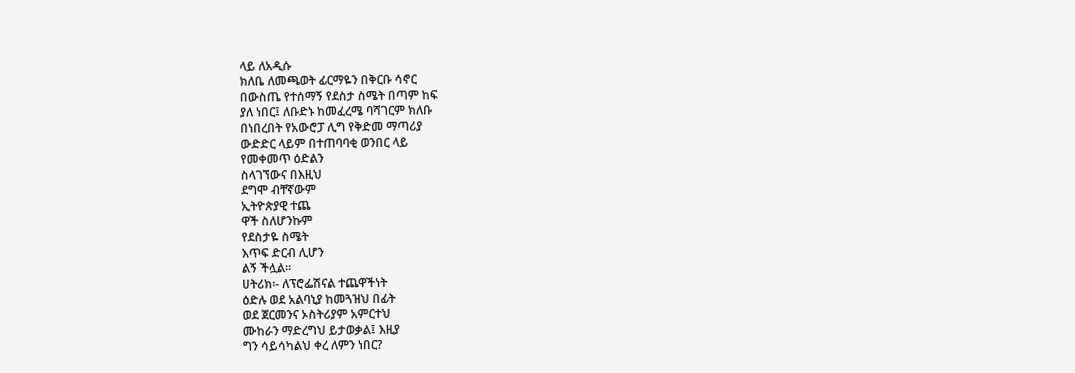ላይ ለአዲሱ
ክለቤ ለመጫወት ፊርማዬን በቅርቡ ሳኖር
በውስጤ የተሰማኝ የደስታ ስሜት በጣም ከፍ
ያለ ነበር፤ ለቡድኑ ከመፈረሜ ባሻገርም ክለቡ
በነበረበት የአውሮፓ ሊግ የቅድመ ማጣሪያ
ውድድር ላይም በተጠባባቂ ወንበር ላይ
የመቀመጥ ዕድልን
ስላገኘውና በእዚህ
ደግሞ ብቸኛውም
ኢትዮጵያዊ ተጨ
ዋች ስለሆንኩም
የደስታዬ ስሜት
እጥፍ ድርብ ሊሆን
ልኝ ችሏል፡፡
ሀትሪክ፡- ለፕሮፌሽናል ተጨዋችነት
ዕድሉ ወደ አልባኒያ ከመጓዝህ በፊት
ወደ ጀርመንና ኦስትሪያም አምርተህ
ሙከራን ማድረግህ ይታወቃል፤ እዚያ
ግን ሳይሳካልህ ቀረ ለምን ነበር?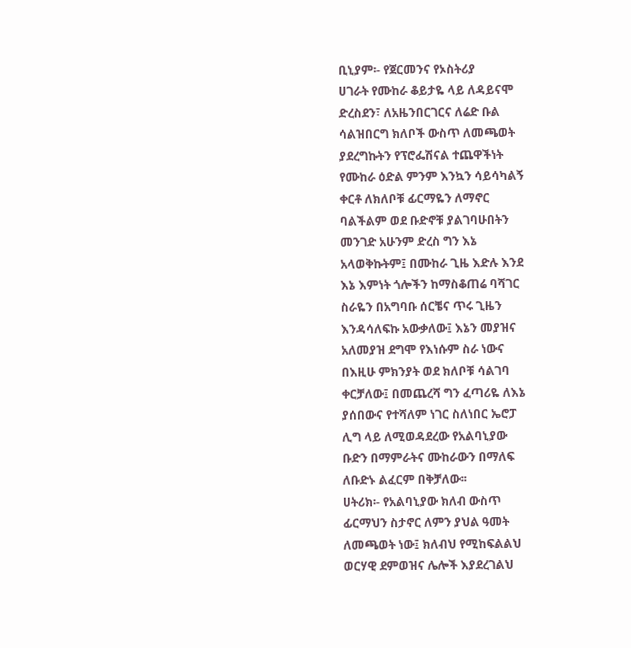ቢኒያም፡- የጀርመንና የኦስትሪያ
ሀገራት የሙከራ ቆይታዬ ላይ ለዳይናሞ
ድረስደን፣ ለአዜንበርገርና ለሬድ ቡል
ሳልዝበርግ ክለቦች ውስጥ ለመጫወት
ያደረግኩትን የፕሮፌሽናል ተጨዋችነት
የሙከራ ዕድል ምንም እንኳን ሳይሳካልኝ
ቀርቶ ለክለቦቹ ፊርማዬን ለማኖር
ባልችልም ወደ ቡድኖቹ ያልገባሁበትን
መንገድ አሁንም ድረስ ግን እኔ
አላወቅኩትም፤ በሙከራ ጊዜ እድሉ እንደ
እኔ እምነት ጎሎችን ከማስቆጠሬ ባሻገር
ስራዬን በአግባቡ ሰርቼና ጥሩ ጊዜን
እንዳሳለፍኩ አውቃለው፤ እኔን መያዝና
አለመያዝ ደግሞ የእነሱም ስራ ነውና
በእዚሁ ምክንያት ወደ ክለቦቹ ሳልገባ
ቀርቻለው፤ በመጨረሻ ግን ፈጣሪዬ ለእኔ
ያሰበውና የተሻለም ነገር ስለነበር ኤሮፓ
ሊግ ላይ ለሚወዳደረው የአልባኒያው
ቡድን በማምራትና ሙከራውን በማለፍ
ለቡድኑ ልፈርም በቅቻለው፡፡
ሀትሪክ፡- የአልባኒያው ክለብ ውስጥ
ፊርማህን ስታኖር ለምን ያህል ዓመት
ለመጫወት ነው፤ ክለብህ የሚከፍልልህ
ወርሃዊ ደምወዝና ሌሎች እያደረገልህ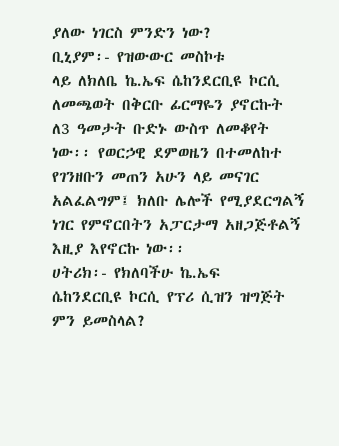ያለው ነገርስ ምንድን ነው?
ቢኒያም፡- የዝውውር መስኮቱ
ላይ ለክለቤ ኬ.ኤፍ ሴከንደርቢዩ ኮርሲ
ለመጫወት በቅርቡ ፊርማዬን ያኖርኩት
ለ3 ዓመታት ቡድኑ ውስጥ ለመቆየት
ነው፡፡ የወርኃዊ ደምወዜን በተመለከተ
የገንዘቡን መጠን አሁን ላይ መናገር
አልፈልግም፤ ክለቡ ሌሎች የሚያደርግልኝ
ነገር የምኖርበትን አፓርታማ አዘጋጅቶልኝ
እዚያ እየኖርኩ ነው፡፡
ሀትሪክ፡- የክለባችሁ ኬ.ኤፍ
ሴከንደርቢዩ ኮርሲ የፕሪ ሲዝን ዝግጅት
ምን ይመስላል?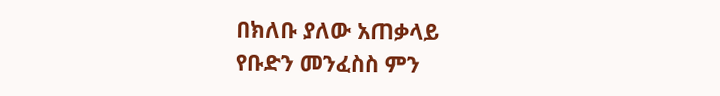በክለቡ ያለው አጠቃላይ
የቡድን መንፈስስ ምን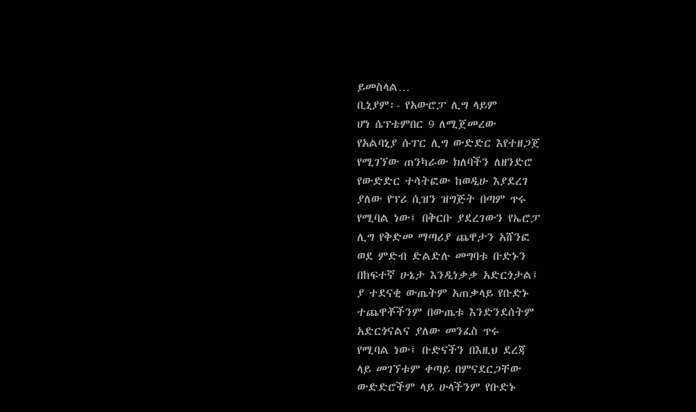ይመስላል…
ቢኒያም፡- የአውሮፓ ሊግ ላይም
ሆነ ሴፕቴምበር 9 ለሚጀመረው
የአልባኒያ ሱፐር ሊግ ውድድር እየተዘጋጀ
የሚገኘው ጠንካራው ክለባችን ለዘንድሮ
የውድድር ተሳትፎው ከወዲሁ እያደረገ
ያለው የፕሪ ሲዝን ዝግጅት በጣም ጥሩ
የሚባል ነው፤ በቅርቡ ያደረገውን የኤሮፓ
ሊግ የቅድመ ማጣሪያ ጨዋታን አሸንፎ
ወደ ምድብ ድልድሉ መግባቱ ቡድኑን
በከፍተኛ ሁኔታ እንዲነቃቃ አድርጎታል፤
ያ ተደናቂ ውጤትም አጠቃላይ የቡድኑ
ተጨዋቾችንም በውጤቱ እንድንደሰትም
አድርጎናልና ያለው መንፈስ ጥሩ
የሚባል ነው፤ ቡድናችን በእዚህ ደረጃ
ላይ መገኘቱም ቀጣይ በምናደርጋቸው
ውድድሮችም ላይ ሁላችንም የቡድኑ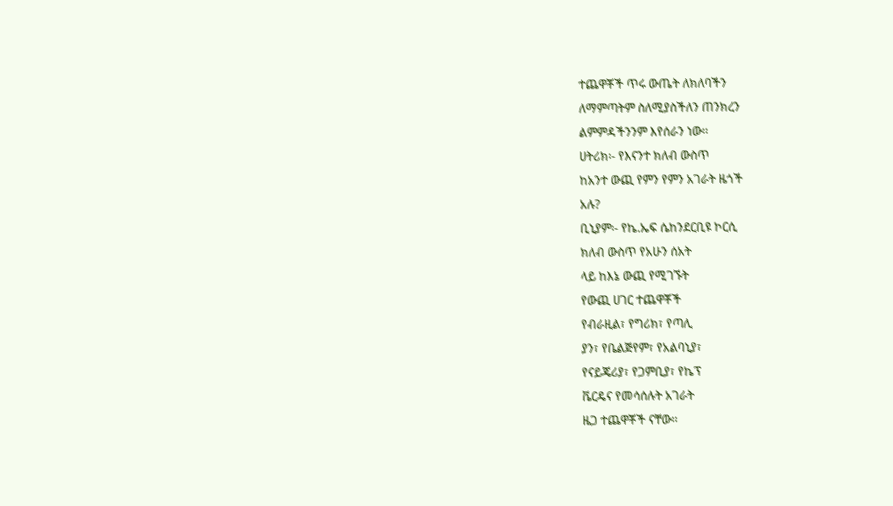ተጨዋቾች ጥሩ ውጤት ለክለባችን
ለማምጣትም ስለሚያስችለን ጠንክረን
ልምምዳችንንም እየሰራን ነው፡፡
ሀትሪክ፡- የእናንተ ክለብ ውስጥ
ከአንተ ውጪ የምን የምን አገራት ዜጎች
አሉ?
ቢኒያም፡- የኬ.ኤፍ ሴከንደርቢዩ ኮርሲ
ክለብ ውስጥ የአሁን ሰአት
ላይ ከእኔ ውጪ የሚገኙት
የውጪ ሀገር ተጨዋቾች
የብራዚል፣ የግሪክ፣ የጣሊ
ያን፣ የቤልጅየም፣ የአልባኒያ፣
የናይጄሪያ፣ የጋምቢያ፣ የኬፕ
ቬርዴና የመሳሰሉት አገራት
ዜጋ ተጨዋቾች ናቸው፡፡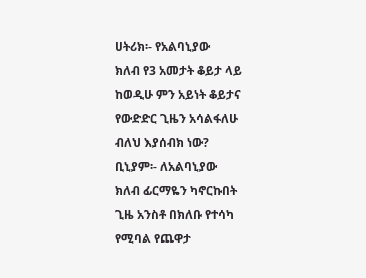ሀትሪክ፡- የአልባኒያው
ክለብ የ3 አመታት ቆይታ ላይ
ከወዲሁ ምን አይነት ቆይታና
የውድድር ጊዜን አሳልፋለሁ
ብለህ እያሰብክ ነው?
ቢኒያም፡- ለአልባኒያው
ክለብ ፊርማዬን ካኖርኩበት
ጊዜ አንስቶ በክለቡ የተሳካ
የሚባል የጨዋታ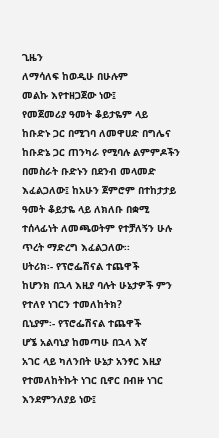ጊዜን
ለማሳለፍ ከወዲሁ በሁሉም
መልኩ እየተዘጋጀው ነው፤
የመጀመሪያ ዓመት ቆይታዬም ላይ
ከቡድኑ ጋር በሚገባ ለመዋሀድ በግሌና
ከቡድኔ ጋር ጠንካራ የሚባሉ ልምምዶችን
በመስራት ቡድኑን በደንብ መላመድ
እፈልጋለው፤ ከአሁን ጀምሮም በተከታታይ
ዓመት ቆይታዬ ላይ ለክለቡ በቋሚ
ተሰላፊነት ለመጫወትም የተቻለኝን ሁሉ
ጥረት ማድረግ እፈልጋለው፡፡
ሀትሪክ፡- የፕሮፌሽናል ተጨዋች
ከሆንክ በኋላ እዚያ ባሉት ሁኔታዎች ምን
የተለየ ነገርን ተመለከትክ?
ቢኒያም፡- የፕሮፌሽናል ተጨዋች
ሆኜ አልባኒያ ከመጣሁ በኋላ እኛ
አገር ላይ ካለንበት ሁኔታ አንፃር እዚያ
የተመለከትኩት ነገር ቢኖር በብዙ ነገር
እንደምንለያይ ነው፤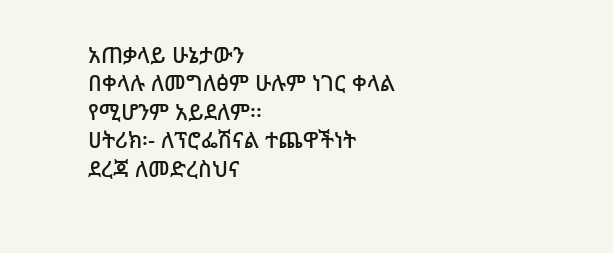አጠቃላይ ሁኔታውን
በቀላሉ ለመግለፅም ሁሉም ነገር ቀላል
የሚሆንም አይደለም፡፡
ሀትሪክ፡- ለፕሮፌሽናል ተጨዋችነት
ደረጃ ለመድረስህና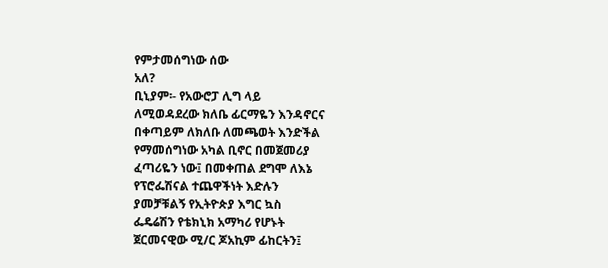የምታመሰግነው ሰው
አለ?
ቢኒያም፡- የአውሮፓ ሊግ ላይ
ለሚወዳደረው ክለቤ ፊርማዬን እንዳኖርና
በቀጣይም ለክለቡ ለመጫወት እንድችል
የማመሰግነው አካል ቢኖር በመጀመሪያ
ፈጣሪዬን ነው፤ በመቀጠል ደግሞ ለእኔ
የፕሮፌሽናል ተጨዋችነት እድሉን
ያመቻቹልኝ የኢትዮጵያ እግር ኳስ
ፌዴሬሽን የቴክኒክ አማካሪ የሆኑት
ጀርመናዊው ሚ/ር ጆአኪም ፊከርትን፤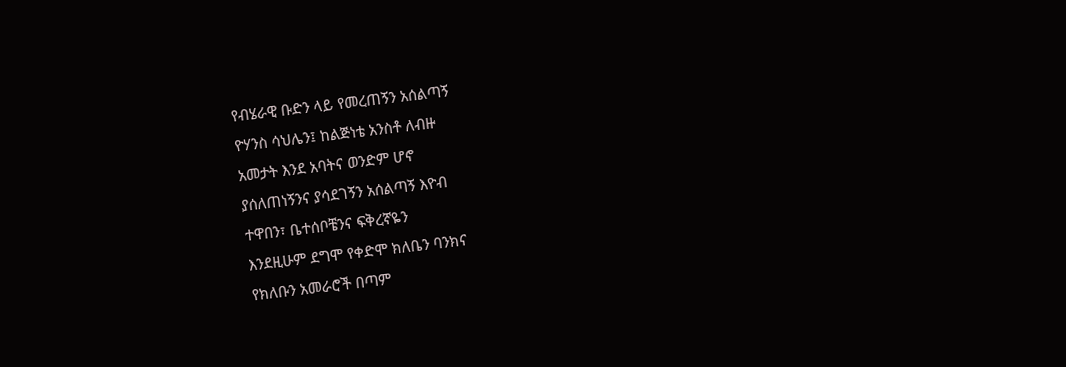የብሄራዊ ቡድን ላይ የመረጠኝን አሰልጣኝ
ዮሃንስ ሳህሌን፤ ከልጅነቴ አንስቶ ለብዙ
አመታት እንደ አባትና ወንድም ሆኖ
ያሰለጠነኝንና ያሳደገኝን አሰልጣኝ እዮብ
ተዋበን፣ ቤተሰቦቼንና ፍቅረኛዬን
እንደዚሁም ደግሞ የቀድሞ ክለቤን ባንክና
የክለቡን አመራሮች በጣም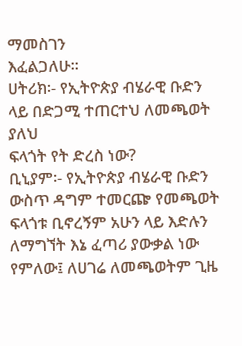ማመስገን
እፈልጋለሁ፡፡
ሀትሪክ፡- የኢትዮጵያ ብሄራዊ ቡድን
ላይ በድጋሚ ተጠርተህ ለመጫወት ያለህ
ፍላጎት የት ድረስ ነው?
ቢኒያም፡- የኢትዮጵያ ብሄራዊ ቡድን
ውስጥ ዳግም ተመርጬ የመጫወት
ፍላጎቱ ቢኖረኝም አሁን ላይ እድሉን
ለማግኘት እኔ ፈጣሪ ያውቃል ነው
የምለው፤ ለሀገሬ ለመጫወትም ጊዜ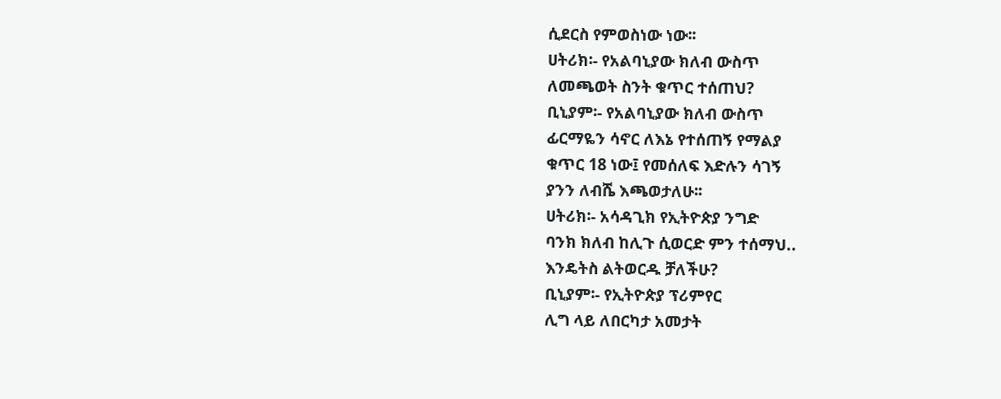ሲደርስ የምወስነው ነው፡፡
ሀትሪክ፡- የአልባኒያው ክለብ ውስጥ
ለመጫወት ስንት ቁጥር ተሰጠህ?
ቢኒያም፡- የአልባኒያው ክለብ ውስጥ
ፊርማዬን ሳኖር ለእኔ የተሰጠኝ የማልያ
ቁጥር 18 ነው፤ የመሰለፍ እድሉን ሳገኝ
ያንን ለብሼ እጫወታለሁ፡፡
ሀትሪክ፡- አሳዳጊክ የኢትዮጵያ ንግድ
ባንክ ክለብ ከሊጉ ሲወርድ ምን ተሰማህ..
እንዴትስ ልትወርዱ ቻለችሁ?
ቢኒያም፡- የኢትዮጵያ ፕሪምየር
ሊግ ላይ ለበርካታ አመታት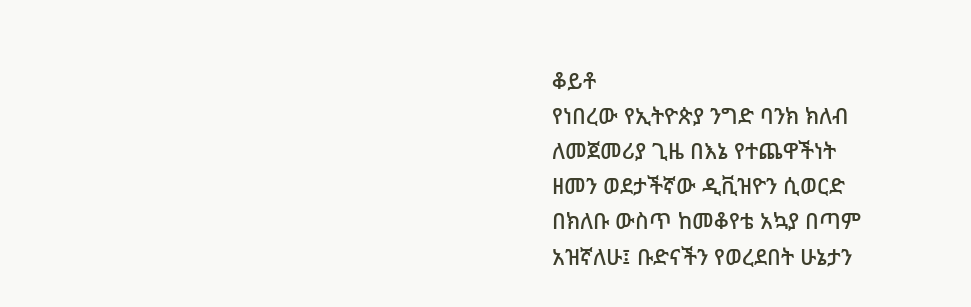ቆይቶ
የነበረው የኢትዮጵያ ንግድ ባንክ ክለብ
ለመጀመሪያ ጊዜ በእኔ የተጨዋችነት
ዘመን ወደታችኛው ዲቪዝዮን ሲወርድ
በክለቡ ውስጥ ከመቆየቴ አኳያ በጣም
አዝኛለሁ፤ ቡድናችን የወረደበት ሁኔታን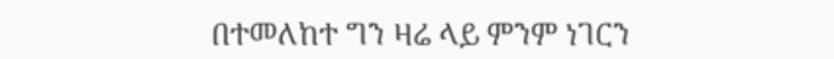በተመለከተ ግን ዛሬ ላይ ምንም ነገርን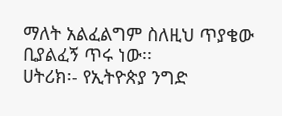ማለት አልፈልግም ስለዚህ ጥያቄው
ቢያልፈኝ ጥሩ ነው፡፡
ሀትሪክ፡- የኢትዮጵያ ንግድ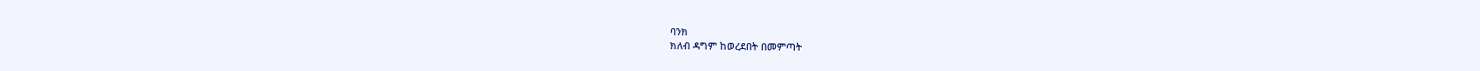ባንክ
ክለብ ዳግም ከወረደበት በመምጣት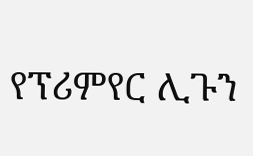የፕሪምየር ሊጉን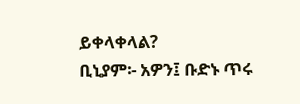ይቀላቀላል?
ቢኒያም፡- አዎን፤ ቡድኑ ጥሩ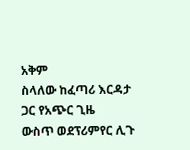አቅም
ስላለው ከፈጣሪ እርዳታ ጋር የአጭር ጊዜ
ውስጥ ወደፕሪምየር ሊጉ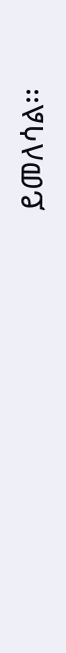ይመለሳል፡፡